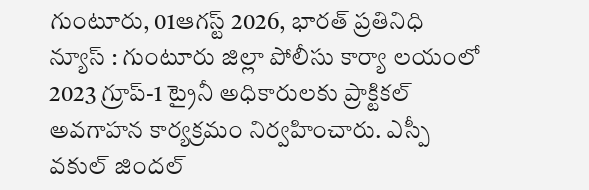గుంటూరు, 01ఆగస్ట్ 2026, భారత్ ప్రతినిధి న్యూస్ : గుంటూరు జిల్లా పోలీసు కార్యా లయంలో 2023 గ్రూప్-1 ట్రైనీ అధికారులకు ప్రాక్టికల్ అవగాహన కార్యక్రమం నిర్వహించారు. ఎస్పీ వకుల్ జిందల్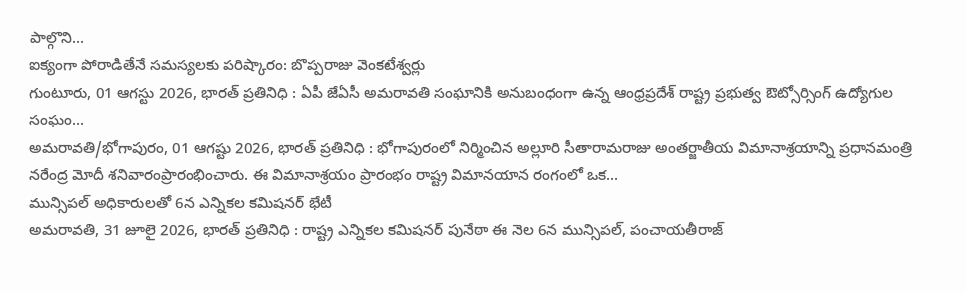పాల్గొని...
ఐక్యంగా పోరాడితేనే సమస్యలకు పరిష్కారం: బొప్పరాజు వెంకటేశ్వర్లు
గుంటూరు, 01 ఆగస్టు 2026, భారత్ ప్రతినిధి : ఏపీ జేఏసీ అమరావతి సంఘానికి అనుబంధంగా ఉన్న ఆంధ్రప్రదేశ్ రాష్ట్ర ప్రభుత్వ ఔట్సోర్సింగ్ ఉద్యోగుల సంఘం...
అమరావతి/భోగాపురం, 01 ఆగష్టు 2026, భారత్ ప్రతినిధి : భోగాపురంలో నిర్మించిన అల్లూరి సీతారామరాజు అంతర్జాతీయ విమానాశ్రయాన్ని ప్రధానమంత్రి నరేంద్ర మోదీ శనివారంప్రారంభించారు. ఈ విమానాశ్రయం ప్రారంభం రాష్ట్ర విమానయాన రంగంలో ఒక...
మున్సిపల్ అధికారులతో 6న ఎన్నికల కమిషనర్ భేటీ
అమరావతి, 31 జూలై 2026, భారత్ ప్రతినిధి : రాష్ట్ర ఎన్నికల కమిషనర్ పునేఠా ఈ నెల 6న మున్సిపల్, పంచాయతీరాజ్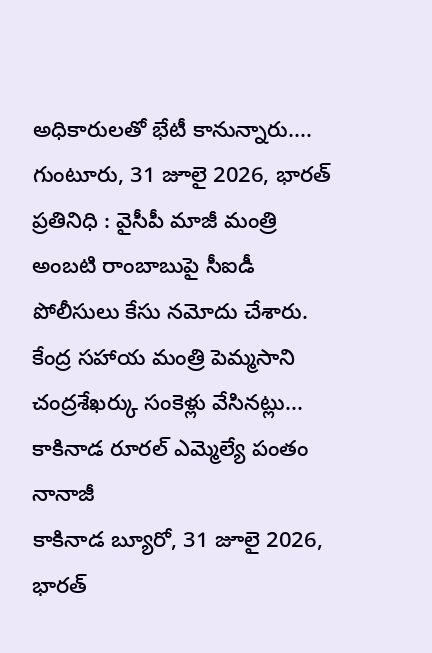అధికారులతో భేటీ కానున్నారు....
గుంటూరు, 31 జూలై 2026, భారత్ ప్రతినిధి : వైసీపీ మాజీ మంత్రి అంబటి రాంబాబుపై సీఐడీ పోలీసులు కేసు నమోదు చేశారు. కేంద్ర సహాయ మంత్రి పెమ్మసాని చంద్రశేఖర్కు సంకెళ్లు వేసినట్లు...
కాకినాడ రూరల్ ఎమ్మెల్యే పంతం నానాజీ
కాకినాడ బ్యూరో, 31 జూలై 2026, భారత్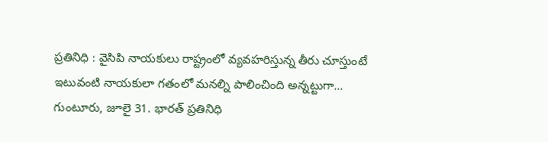ప్రతినిధి : వైసిపి నాయకులు రాష్ట్రంలో వ్యవహరిస్తున్న తీరు చూస్తుంటే ఇటువంటి నాయకులా గతంలో మనల్ని పాలించింది అన్నట్టుగా...
గుంటూరు, జూలై 31. భారత్ ప్రతినిధి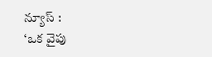న్యూస్ :
‘ఒక వైపు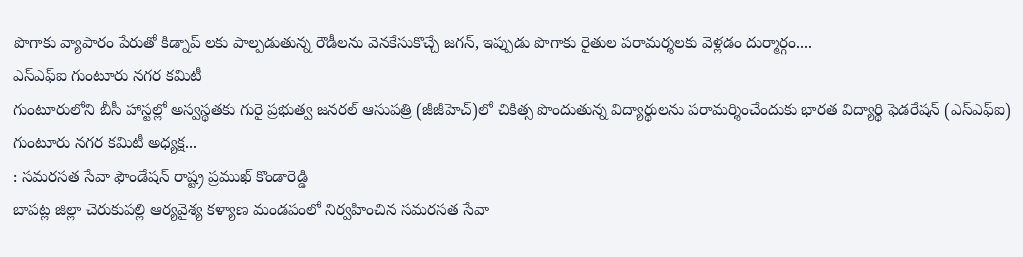పొగాకు వ్యాపారం పేరుతో కిడ్నాప్ లకు పాల్పడుతున్న రౌడీలను వెనకేసుకొచ్చే జగన్, ఇప్పుడు పొగాకు రైతుల పరామర్శలకు వెళ్లడం దుర్మార్గం....
ఎస్ఎఫ్ఐ గుంటూరు నగర కమిటీ
గుంటూరులోని బీసీ హాస్టల్లో అస్వస్థతకు గురై ప్రభుత్వ జనరల్ ఆసుపత్రి (జీజీహెచ్)లో చికిత్స పొందుతున్న విద్యార్థులను పరామర్శించేందుకు భారత విద్యార్థి ఫెడరేషన్ (ఎస్ఎఫ్ఐ) గుంటూరు నగర కమిటీ అధ్యక్ష...
: సమరసత సేవా ఫౌండేషన్ రాష్ట్ర ప్రముఖ్ కొండారెడ్డి
బాపట్ల జిల్లా చెరుకుపల్లి ఆర్యవైశ్య కళ్యాణ మండపంలో నిర్వహించిన సమరసత సేవా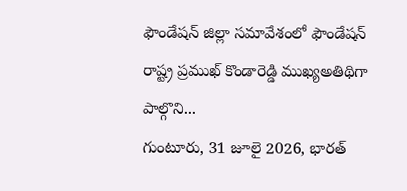ఫౌండేషన్ జిల్లా సమావేశంలో ఫౌండేషన్ రాష్ట్ర ప్రముఖ్ కొండారెడ్డి ముఖ్యఅతిథిగా పాల్గొని...
గుంటూరు, 31 జూలై 2026, భారత్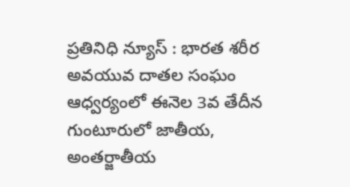ప్రతినిధి న్యూస్ : భారత శరీర అవయువ దాతల సంఘం ఆధ్వర్యంలో ఈనెల 3వ తేదీన గుంటూరులో జాతీయ, అంతర్జాతీయ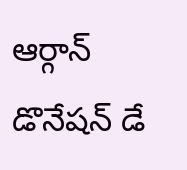ఆర్గాన్ డొనేషన్ డే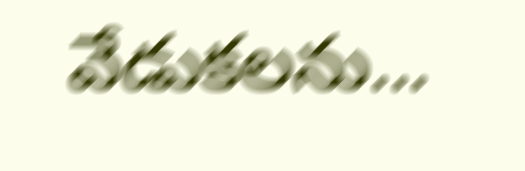వేడుకలను...